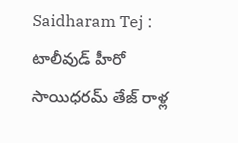Saidharam Tej : టాలీవుడ్ హీరో సాయిధరమ్ తేజ్ రాళ్ల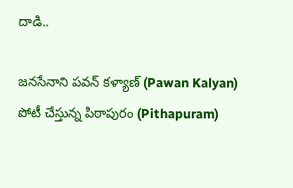దాడి..

జనసేనాని పవన్ కళ్యాణ్ (Pawan Kalyan) పోటీ చేస్తున్న పిఠాపురం (Pithapuram)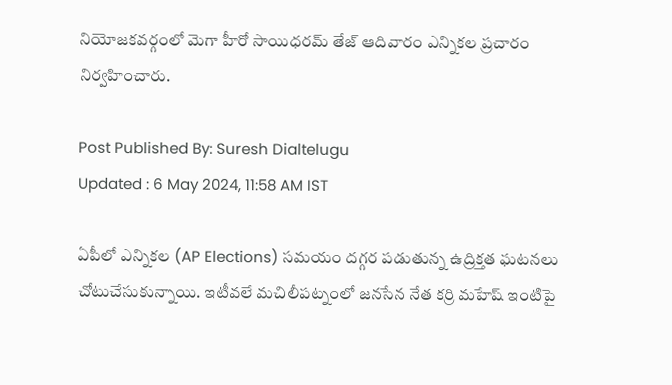నియోజకవర్గంలో మెగా హీరో సాయిధరమ్ తేజ్ ఆదివారం ఎన్నికల ప్రచారం నిర్వహించారు.

Post Published By: Suresh Dialtelugu
Updated : 6 May 2024, 11:58 AM IST

ఏపీలో ఎన్నికల (AP Elections) సమయం దగ్గర పడుతున్న ఉద్రిక్తత ఘటనలు చోటుచేసుకున్నాయి. ఇటీవలే మచిలీపట్నంలో జనసేన నేత కర్రి మహేష్ ఇంటిపై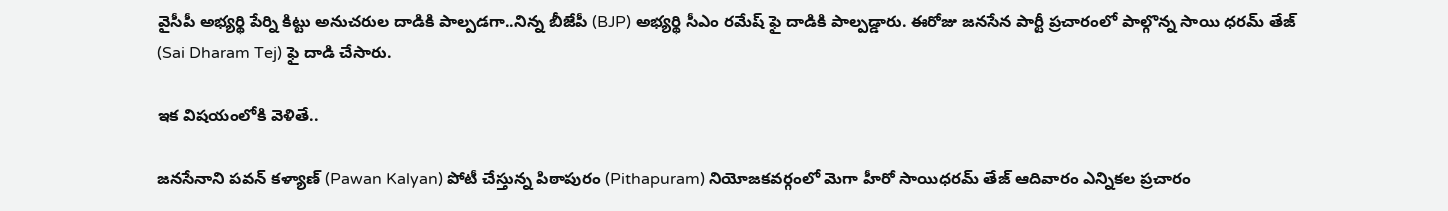వైసీపీ అభ్యర్థి పేర్ని కిట్టు అనుచరుల దాడికి పాల్పడగా..నిన్న బీజేపీ (BJP) అభ్యర్థి సీఎం రమేష్ ఫై దాడికి పాల్పడ్డారు. ఈరోజు జనసేన పార్టీ ప్రచారంలో పాల్గొన్న సాయి ధరమ్ తేజ్ (Sai Dharam Tej) ఫై దాడి చేసారు.

ఇక విషయంలోకి వెళితే..

జనసేనాని పవన్ కళ్యాణ్ (Pawan Kalyan) పోటీ చేస్తున్న పిఠాపురం (Pithapuram) నియోజకవర్గంలో మెగా హీరో సాయిధరమ్ తేజ్ ఆదివారం ఎన్నికల ప్రచారం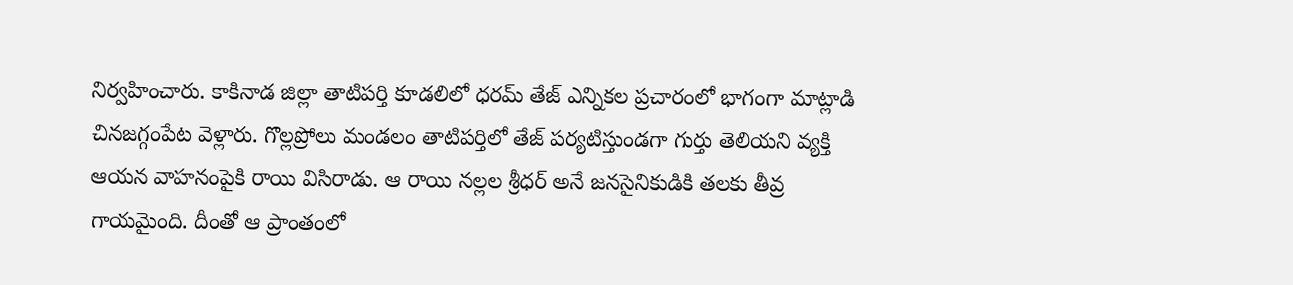నిర్వహించారు. కాకినాడ జిల్లా తాటిపర్తి కూడలిలో ధరమ్ తేజ్ ఎన్నికల ప్రచారంలో భాగంగా మాట్లాడి చినజగ్గంపేట వెళ్లారు. గొల్లప్రోలు మండలం తాటిపర్తిలో తేజ్ పర్యటిస్తుండగా గుర్తు తెలియని వ్యక్తి ఆయన వాహనంపైకి రాయి విసిరాడు. ఆ రాయి నల్లల శ్రీధర్ అనే జనసైనికుడికి తలకు తీవ్ర గాయమైంది. దీంతో ఆ ప్రాంతంలో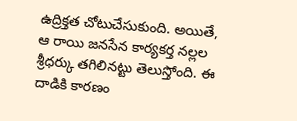ఉద్రిక్తత చోటుచేసుకుంది. అయితే, ఆ రాయి జనసేన కార్యకర్త నల్లల శ్రీధర్కు తగిలినట్టు తెలుస్తోంది. ఈ దాడికి కారణం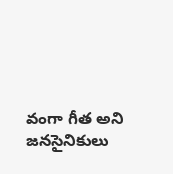వంగా గీత అని జనసైనికులు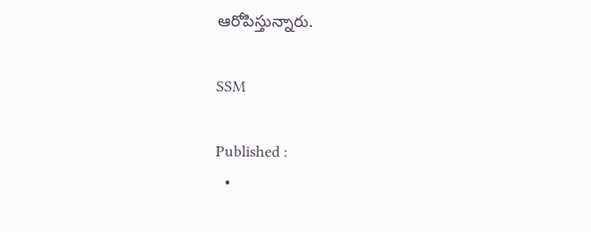ఆరోపిస్తున్నారు.

SSM

Published :
  •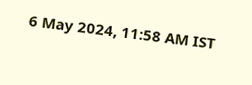6 May 2024, 11:58 AM IST